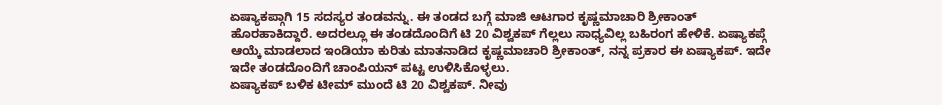ಏಷ್ಯಾಕಪ್ಗಾಗಿ 15 ಸದಸ್ಯರ ತಂಡವನ್ನು. ಈ ತಂಡದ ಬಗ್ಗೆ ಮಾಜಿ ಆಟಗಾರ ಕೃಷ್ಣಮಾಚಾರಿ ಶ್ರೀಕಾಂತ್ ಹೊರಹಾಕಿದ್ದಾರೆ. ಅದರಲ್ಲೂ ಈ ತಂಡದೊಂದಿಗೆ ಟಿ 20 ವಿಶ್ವಕಪ್ ಗೆಲ್ಲಲು ಸಾಧ್ಯವಿಲ್ಲ ಬಹಿರಂಗ ಹೇಳಿಕೆ. ಏಷ್ಯಾಕಪ್ಗೆ ಆಯ್ಕೆ ಮಾಡಲಾದ ಇಂಡಿಯಾ ಕುರಿತು ಮಾತನಾಡಿದ ಕೃಷ್ಣಮಾಚಾರಿ ಶ್ರೀಕಾಂತ್, ನನ್ನ ಪ್ರಕಾರ ಈ ಏಷ್ಯಾಕಪ್. ಇದೇ ಇದೇ ತಂಡದೊಂದಿಗೆ ಚಾಂಪಿಯನ್ ಪಟ್ಟ ಉಳಿಸಿಕೊಳ್ಳಲು.
ಏಷ್ಯಾಕಪ್ ಬಳಿಕ ಟೀಮ್ ಮುಂದೆ ಟಿ 20 ವಿಶ್ವಕಪ್. ನೀವು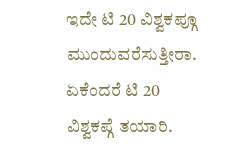ಇದೇ ಟಿ 20 ವಿಶ್ವಕಪ್ಗೂ ಮುಂದುವರೆಸುತ್ತೀರಾ. ಏಕೆಂದರೆ ಟಿ 20 ವಿಶ್ವಕಪ್ಗೆ ತಯಾರಿ.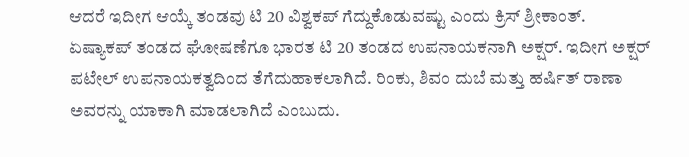ಆದರೆ ಇದೀಗ ಆಯ್ಕೆ ತಂಡವು ಟಿ 20 ವಿಶ್ವಕಪ್ ಗೆದ್ದುಕೊಡುವಷ್ಟು ಎಂದು ಕ್ರಿಸ್ ಶ್ರೀಕಾಂತ್.
ಏಷ್ಯಾಕಪ್ ತಂಡದ ಘೋಷಣೆಗೂ ಭಾರತ ಟಿ 20 ತಂಡದ ಉಪನಾಯಕನಾಗಿ ಅಕ್ಷರ್. ಇದೀಗ ಅಕ್ಷರ್ ಪಟೇಲ್ ಉಪನಾಯಕತ್ವದಿಂದ ತೆಗೆದುಹಾಕಲಾಗಿದೆ. ರಿಂಕು, ಶಿವಂ ದುಬೆ ಮತ್ತು ಹರ್ಷಿತ್ ರಾಣಾ ಅವರನ್ನು ಯಾಕಾಗಿ ಮಾಡಲಾಗಿದೆ ಎಂಬುದು.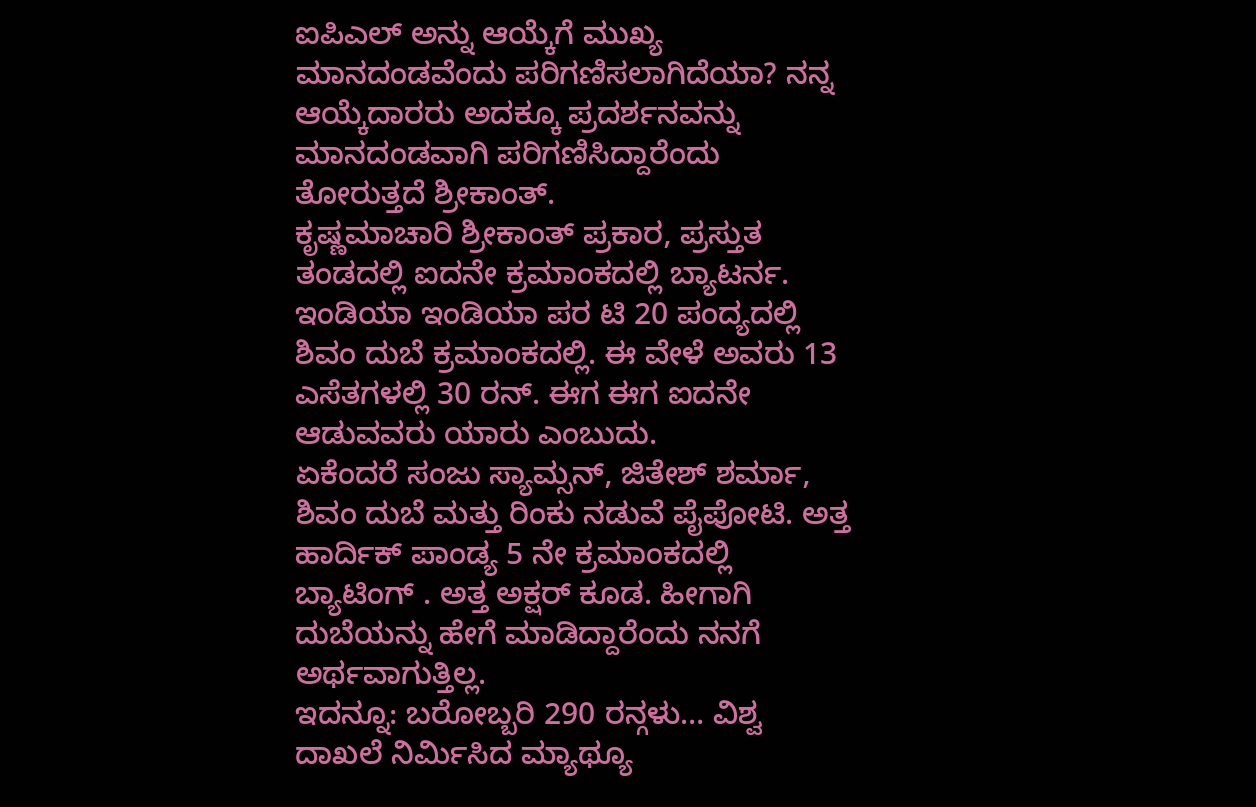ಐಪಿಎಲ್ ಅನ್ನು ಆಯ್ಕೆಗೆ ಮುಖ್ಯ ಮಾನದಂಡವೆಂದು ಪರಿಗಣಿಸಲಾಗಿದೆಯಾ? ನನ್ನ ಆಯ್ಕೆದಾರರು ಅದಕ್ಕೂ ಪ್ರದರ್ಶನವನ್ನು ಮಾನದಂಡವಾಗಿ ಪರಿಗಣಿಸಿದ್ದಾರೆಂದು ತೋರುತ್ತದೆ ಶ್ರೀಕಾಂತ್.
ಕೃಷ್ಣಮಾಚಾರಿ ಶ್ರೀಕಾಂತ್ ಪ್ರಕಾರ, ಪ್ರಸ್ತುತ ತಂಡದಲ್ಲಿ ಐದನೇ ಕ್ರಮಾಂಕದಲ್ಲಿ ಬ್ಯಾಟರ್ನ. ಇಂಡಿಯಾ ಇಂಡಿಯಾ ಪರ ಟಿ 20 ಪಂದ್ಯದಲ್ಲಿ ಶಿವಂ ದುಬೆ ಕ್ರಮಾಂಕದಲ್ಲಿ. ಈ ವೇಳೆ ಅವರು 13 ಎಸೆತಗಳಲ್ಲಿ 30 ರನ್. ಈಗ ಈಗ ಐದನೇ ಆಡುವವರು ಯಾರು ಎಂಬುದು.
ಏಕೆಂದರೆ ಸಂಜು ಸ್ಯಾಮ್ಸನ್, ಜಿತೇಶ್ ಶರ್ಮಾ, ಶಿವಂ ದುಬೆ ಮತ್ತು ರಿಂಕು ನಡುವೆ ಪೈಪೋಟಿ. ಅತ್ತ ಹಾರ್ದಿಕ್ ಪಾಂಡ್ಯ 5 ನೇ ಕ್ರಮಾಂಕದಲ್ಲಿ ಬ್ಯಾಟಿಂಗ್ . ಅತ್ತ ಅಕ್ಷರ್ ಕೂಡ. ಹೀಗಾಗಿ ದುಬೆಯನ್ನು ಹೇಗೆ ಮಾಡಿದ್ದಾರೆಂದು ನನಗೆ ಅರ್ಥವಾಗುತ್ತಿಲ್ಲ.
ಇದನ್ನೂ: ಬರೋಬ್ಬರಿ 290 ರನ್ಗಳು… ವಿಶ್ವ ದಾಖಲೆ ನಿರ್ಮಿಸಿದ ಮ್ಯಾಥ್ಯೂ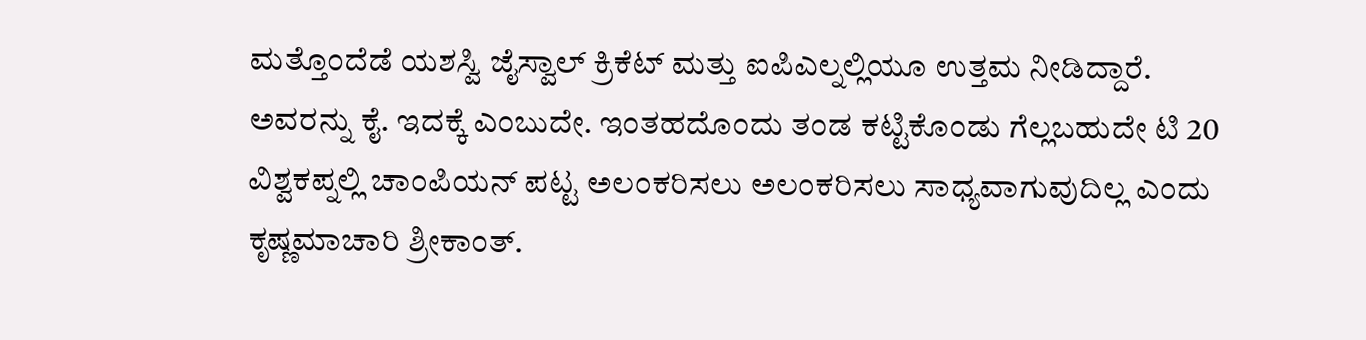ಮತ್ತೊಂದೆಡೆ ಯಶಸ್ವಿ ಜೈಸ್ವಾಲ್ ಕ್ರಿಕೆಟ್ ಮತ್ತು ಐಪಿಎಲ್ನಲ್ಲಿಯೂ ಉತ್ತಮ ನೀಡಿದ್ದಾರೆ. ಅವರನ್ನು ಕೈ. ಇದಕ್ಕೆ ಎಂಬುದೇ. ಇಂತಹದೊಂದು ತಂಡ ಕಟ್ಟಿಕೊಂಡು ಗೆಲ್ಲಬಹುದೇ ಟಿ 20 ವಿಶ್ವಕಪ್ನಲ್ಲಿ ಚಾಂಪಿಯನ್ ಪಟ್ಟ ಅಲಂಕರಿಸಲು ಅಲಂಕರಿಸಲು ಸಾಧ್ಯವಾಗುವುದಿಲ್ಲ ಎಂದು ಕೃಷ್ಣಮಾಚಾರಿ ಶ್ರೀಕಾಂತ್.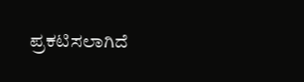ಪ್ರಕಟಿಸಲಾಗಿದೆ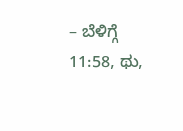– ಬೆಳಿಗ್ಗೆ 11:58, ಥು,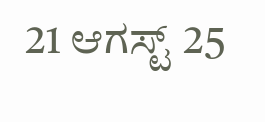21 ಆಗಸ್ಟ್ 25